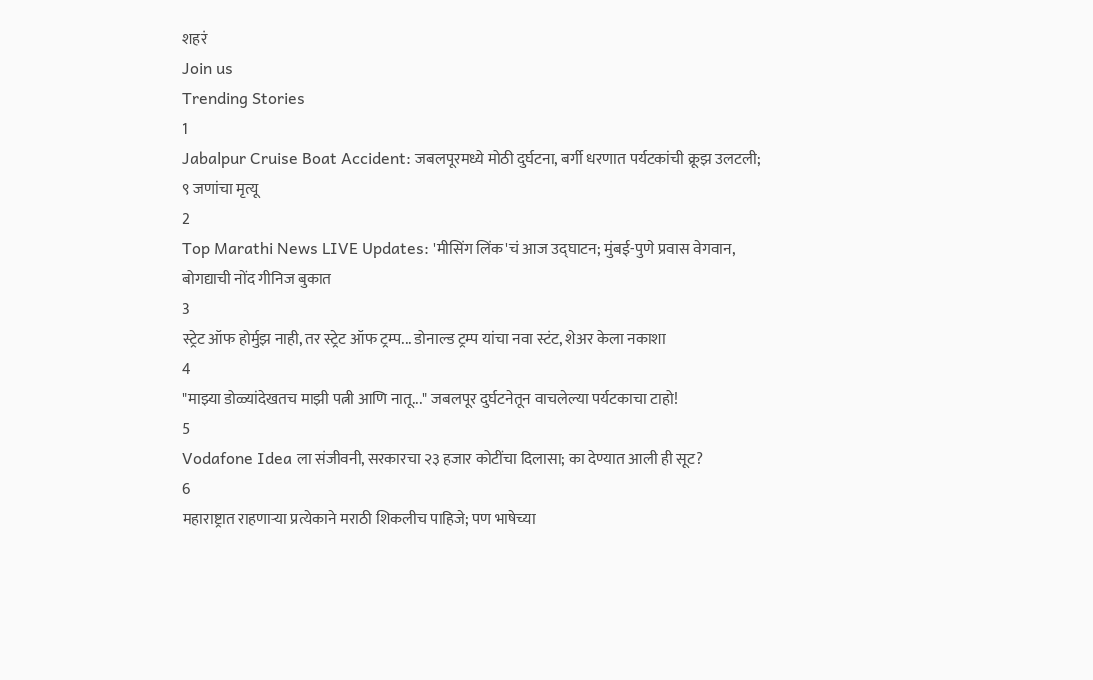शहरं
Join us
Trending Stories
1
Jabalpur Cruise Boat Accident: जबलपूरमध्ये मोठी दुर्घटना, बर्गी धरणात पर्यटकांची क्रूझ उलटली; ९ जणांचा मृत्यू
2
Top Marathi News LIVE Updates: 'मीसिंग लिंक'चं आज उद्घाटन; मुंबई-पुणे प्रवास वेगवान, बोगद्याची नोंद गीनिज बुकात
3
स्ट्रेट ऑफ होर्मुझ नाही, तर स्ट्रेट ऑफ ट्रम्प... डोनाल्ड ट्रम्प यांचा नवा स्टंट, शेअर केला नकाशा
4
"माझ्या डोळ्यांदेखतच माझी पत्नी आणि नातू..." जबलपूर दुर्घटनेतून वाचलेल्या पर्यटकाचा टाहो!
5
Vodafone Idea ला संजीवनी, सरकारचा २३ हजार कोटींचा दिलासा; का देण्यात आली ही सूट?
6
महाराष्ट्रात राहणाऱ्या प्रत्येकाने मराठी शिकलीच पाहिजे; पण भाषेच्या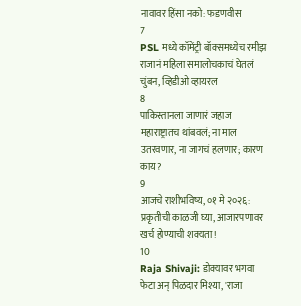नावावर हिंसा नको: फडणवीस
7
PSL मध्ये कॉमेंट्री बॉक्समध्येच रमीझ राजानं महिला समालोचकाचं घेतलं चुंबन, व्हिडीओ व्हायरल
8
पाकिस्तानला जाणारं जहाज महाराष्ट्रातच थांबवलं; ना माल उतरवणार, ना जागचं हलणार; कारण काय?
9
आजचे राशीभविष्य, ०१ मे २०२६: प्रकृतीची काळजी घ्या, आजारपणावर खर्च होण्याची शक्यता!
10
Raja Shivaji: डोक्यावर भगवा फेटा अन् पिळदार मिश्या, 'राजा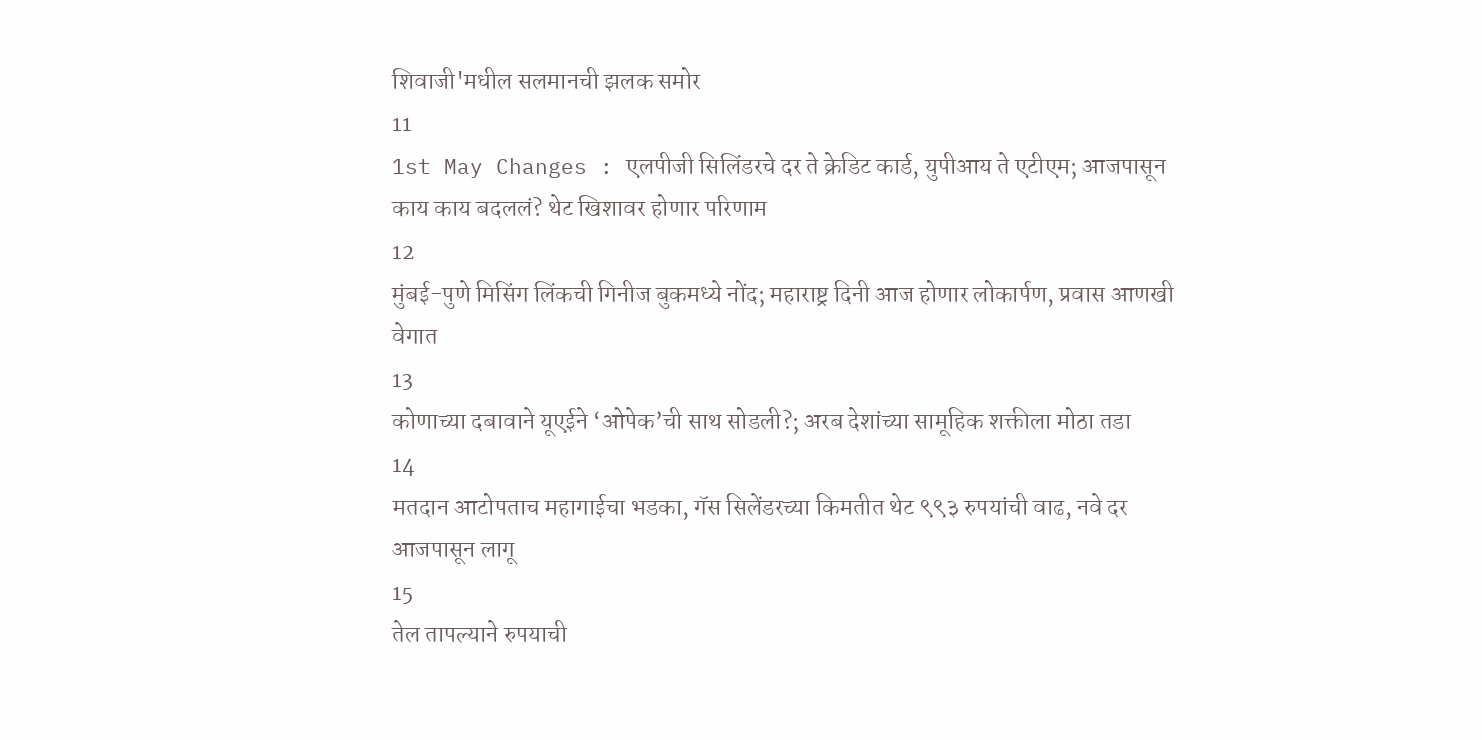शिवाजी'मधील सलमानची झलक समोर
11
1st May Changes : एलपीजी सिलिंडरचे दर ते क्रेडिट कार्ड, युपीआय ते एटीएम; आजपासून काय काय बदललं? थेट खिशावर होणार परिणाम
12
मुंबई-पुणे मिसिंग लिंकची गिनीज बुकमध्ये नोंद; महाराष्ट्र दिनी आज होणार लोकार्पण, प्रवास आणखी वेगात
13
कोणाच्या दबावाने यूएईने ‘ओपेक’ची साथ सोडली?; अरब देशांच्या सामूहिक शक्तीला मोठा तडा
14
मतदान आटोपताच महागाईचा भडका, गॅस सिलेंडरच्या किमतीत थेट ९९३ रुपयांची वाढ, नवे दर आजपासून लागू
15
तेल तापल्याने रुपयाची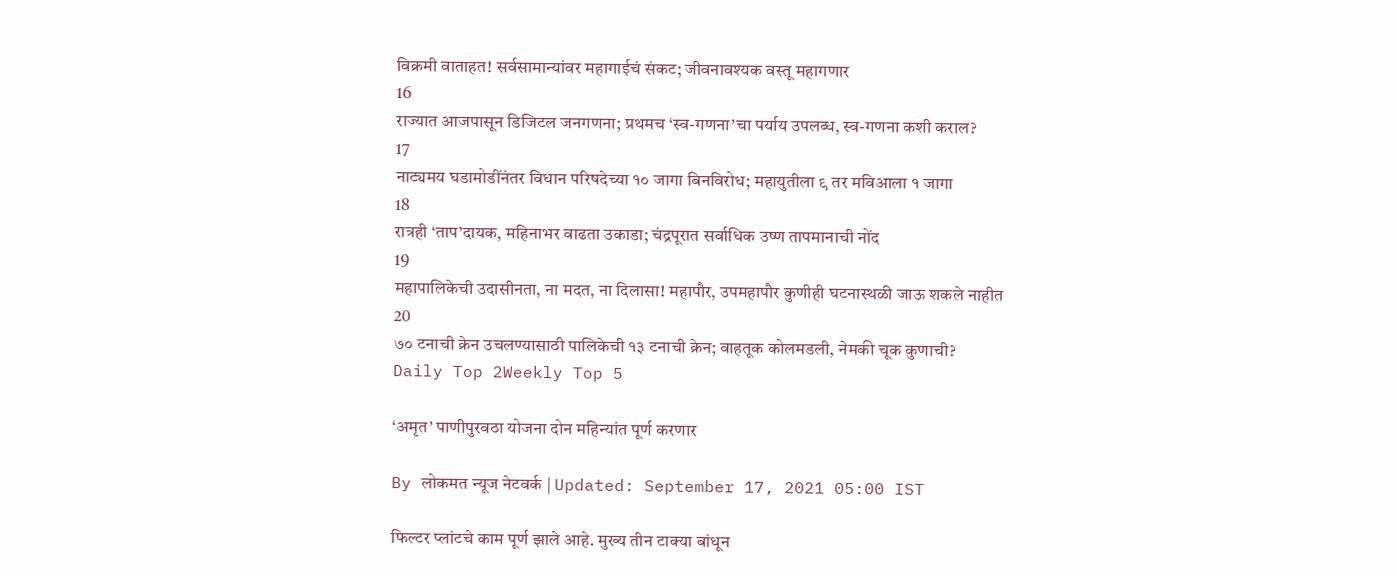विक्रमी वाताहत! सर्वसामान्यांवर महागाईचं संकट; जीवनावश्यक वस्तू महागणार
16
राज्यात आजपासून डिजिटल जनगणना; प्रथमच ‘स्व-गणना’चा पर्याय उपलब्ध, स्व-गणना कशी कराल?
17
नाट्यमय घडामोडींनंतर विधान परिषदेच्या १० जागा बिनविरोध; महायुतीला ९ तर मविआला १ जागा
18
रात्रही ‘ताप’दायक, महिनाभर वाढता उकाडा; चंद्रपूरात सर्वाधिक उष्ण तापमानाची नोंद
19
महापालिकेची उदासीनता, ना मदत, ना दिलासा! महापौर, उपमहापौर कुणीही घटनास्थळी जाऊ शकले नाहीत
20
७० टनाची क्रेन उचलण्यासाठी पालिकेची १३ टनाची क्रेन; वाहतूक कोलमडली, नेमकी चूक कुणाची?
Daily Top 2Weekly Top 5

‘अमृत’ पाणीपुरवठा योजना दोन महिन्यांत पूर्ण करणार

By लोकमत न्यूज नेटवर्क | Updated: September 17, 2021 05:00 IST

फिल्टर प्लांटचे काम पूर्ण झाले आहे. मुख्य तीन टाक्या बांधून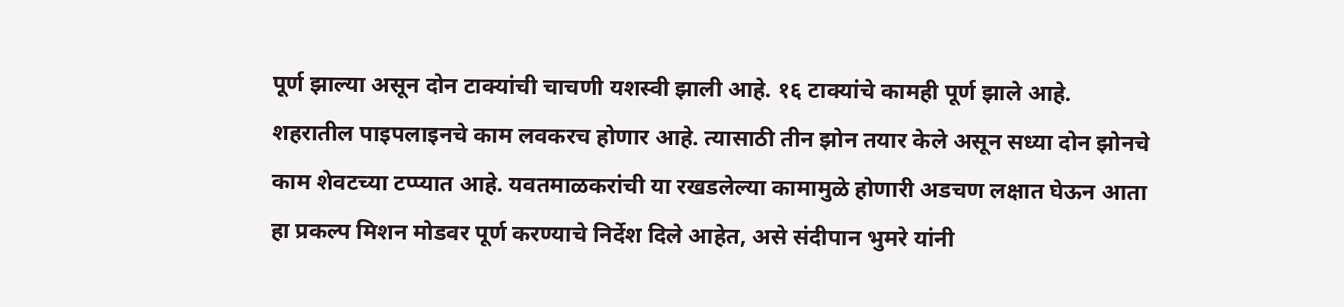पूर्ण झाल्या असून दोन टाक्यांची चाचणी यशस्वी झाली आहे. १६ टाक्यांचे कामही पूर्ण झाले आहे. शहरातील पाइपलाइनचे काम लवकरच होणार आहे. त्यासाठी तीन झोन तयार केले असून सध्या दोन झोनचे काम शेवटच्या टप्प्यात आहे. यवतमाळकरांची या रखडलेल्या कामामुळे होणारी अडचण लक्षात घेऊन आता हा प्रकल्प मिशन मोडवर पूर्ण करण्याचे निर्देश दिले आहेत, असे संदीपान भुमरे यांनी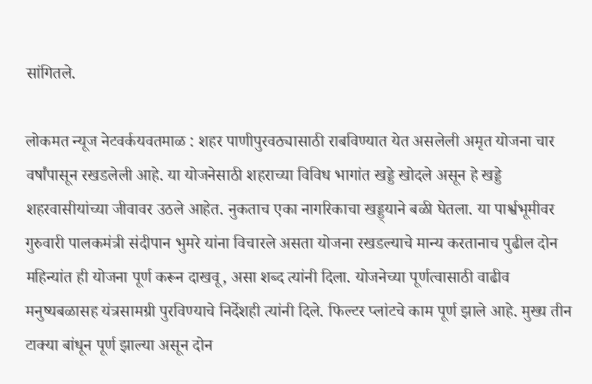सांगितले.

लोकमत न्यूज नेटवर्कयवतमाळ : शहर पाणीपुरवठ्यासाठी राबविण्यात येत असलेली अमृत योजना चार वर्षांपासून रखडलेली आहे. या योजनेसाठी शहराच्या विविध भागांत खड्डे खोदले असून हे खड्डे शहरवासीयांच्या जीवावर उठले आहेत. नुकताच एका नागरिकाचा खड्ड्याने बळी घेतला. या पार्श्वभूमीवर गुरुवारी पालकमंत्री संदीपान भुमरे यांना विचारले असता योजना रखडल्याचे मान्य करतानाच पुढील दोन महिन्यांत ही योजना पूर्ण करून दाखवू, असा शब्द त्यांनी दिला. योजनेच्या पूर्णत्वासाठी वाढीव मनुष्यबळासह यंत्रसामग्री पुरविण्याचे निर्देशही त्यांनी दिले. फिल्टर प्लांटचे काम पूर्ण झाले आहे. मुख्य तीन टाक्या बांधून पूर्ण झाल्या असून दोन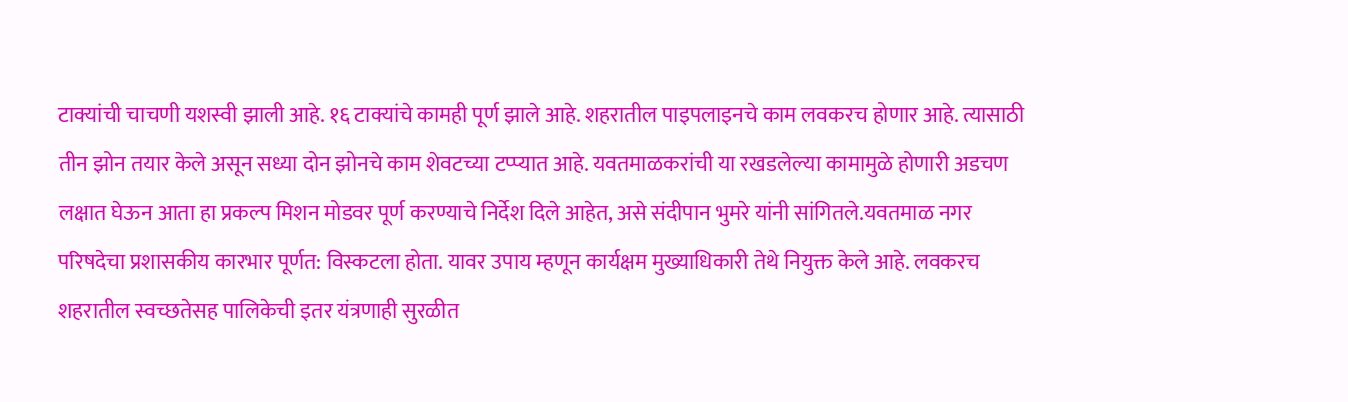टाक्यांची चाचणी यशस्वी झाली आहे. १६ टाक्यांचे कामही पूर्ण झाले आहे. शहरातील पाइपलाइनचे काम लवकरच होणार आहे. त्यासाठी तीन झोन तयार केले असून सध्या दोन झोनचे काम शेवटच्या टप्प्यात आहे. यवतमाळकरांची या रखडलेल्या कामामुळे होणारी अडचण लक्षात घेऊन आता हा प्रकल्प मिशन मोडवर पूर्ण करण्याचे निर्देश दिले आहेत, असे संदीपान भुमरे यांनी सांगितले.यवतमाळ नगर परिषदेचा प्रशासकीय कारभार पूर्णत: विस्कटला होता. यावर उपाय म्हणून कार्यक्षम मुख्याधिकारी तेथे नियुक्त केले आहे. लवकरच शहरातील स्वच्छतेसह पालिकेची इतर यंत्रणाही सुरळीत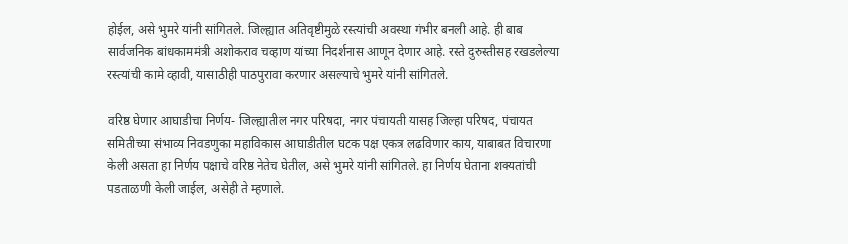होईल, असे भुमरे यांनी सांगितले. जिल्ह्यात अतिवृष्टीमुळे रस्त्यांची अवस्था गंभीर बनली आहे. ही बाब सार्वजनिक बांधकाममंत्री अशोकराव चव्हाण यांच्या निदर्शनास आणून देणार आहे. रस्ते दुरुस्तीसह रखडलेल्या रस्त्यांची कामे व्हावी, यासाठीही पाठपुरावा करणार असल्याचे भुमरे यांनी सांगितले.

वरिष्ठ घेणार आघाडीचा निर्णय- जिल्ह्यातील नगर परिषदा, नगर पंचायती यासह जिल्हा परिषद, पंचायत समितीच्या संभाव्य निवडणुका महाविकास आघाडीतील घटक पक्ष एकत्र लढविणार काय, याबाबत विचारणा केली असता हा निर्णय पक्षाचे वरिष्ठ नेतेच घेतील, असे भुमरे यांनी सांगितले. हा निर्णय घेताना शक्यतांची पडताळणी केली जाईल, असेही ते म्हणाले.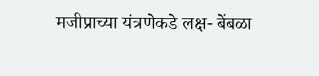मजीप्राच्या यंत्रणेकडे लक्ष- बेंबळा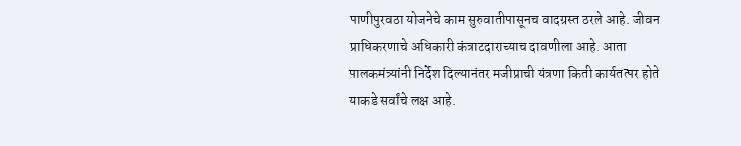पाणीपुरवठा योजनेचे काम सुरुवातीपासूनच वादग्रस्त ठरले आहे. जीवन प्राधिकरणाचे अधिकारी कंत्राटदाराच्याच दावणीला आहे. आता पालकमंत्र्यांनी निर्देश दिल्यानंतर मजीप्राची यंत्रणा किती कार्यतत्पर होते याकडे सर्वांचे लक्ष आहे.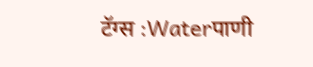टॅग्स :Waterपाणी